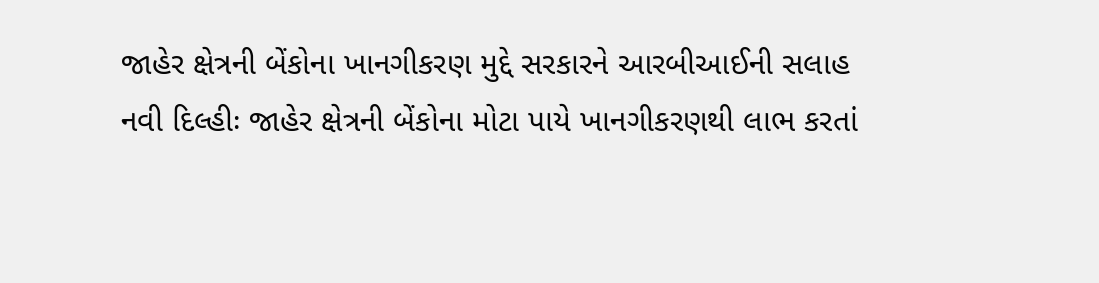જાહેર ક્ષેત્રની બેંકોના ખાનગીકરણ મુદ્દે સરકારને આરબીઆઈની સલાહ
નવી દિલ્હીઃ જાહેર ક્ષેત્રની બેંકોના મોટા પાયે ખાનગીકરણથી લાભ કરતાં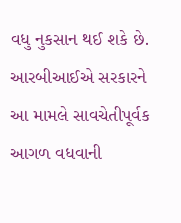વધુ નુકસાન થઈ શકે છે. આરબીઆઈએ સરકારને આ મામલે સાવચેતીપૂર્વક આગળ વધવાની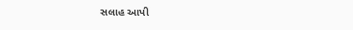સલાહ આપી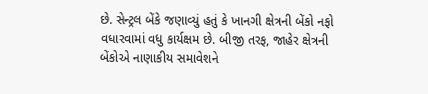છે. સેન્ટ્રલ બેંકે જણાવ્યું હતું કે ખાનગી ક્ષેત્રની બેંકો નફો વધારવામાં વધુ કાર્યક્ષમ છે. બીજી તરફ, જાહેર ક્ષેત્રની બેંકોએ નાણાકીય સમાવેશને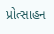પ્રોત્સાહન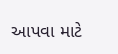આપવા માટે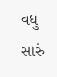વધુ સારું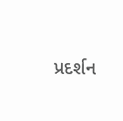પ્રદર્શન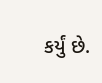કર્યું છે.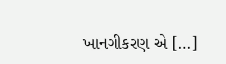ખાનગીકરણ એ […]